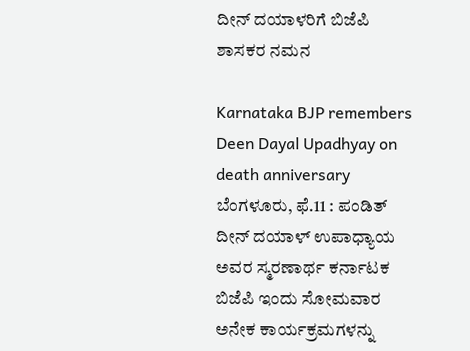ದೀನ್ ದಯಾಳರಿಗೆ ಬಿಜೆಪಿ ಶಾಸಕರ ನಮನ

Karnataka BJP remembers Deen Dayal Upadhyay on death anniversary
ಬೆಂಗಳೂರು, ಫೆ.11 : ಪಂಡಿತ್ ದೀನ್ ದಯಾಳ್ ಉಪಾಧ್ಯಾಯ ಅವರ ಸ್ಮರಣಾರ್ಥ ಕರ್ನಾಟಕ ಬಿಜೆಪಿ ಇಂದು ಸೋಮವಾರ ಅನೇಕ ಕಾರ್ಯಕ್ರಮಗಳನ್ನು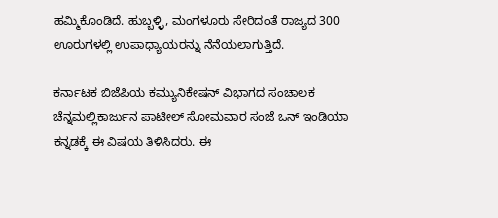ಹಮ್ಮಿಕೊಂಡಿದೆ. ಹುಬ್ಬಳ್ಳಿ, ಮಂಗಳೂರು ಸೇರಿದಂತೆ ರಾಜ್ಯದ 300 ಊರುಗಳಲ್ಲಿ ಉಪಾಧ್ಯಾಯರನ್ನು ನೆನೆಯಲಾಗುತ್ತಿದೆ.

ಕರ್ನಾಟಕ ಬಿಜೆಪಿಯ ಕಮ್ಯುನಿಕೇಷನ್ ವಿಭಾಗದ ಸಂಚಾಲಕ ಚೆನ್ನಮಲ್ಲಿಕಾರ್ಜುನ ಪಾಟೀಲ್ ಸೋಮವಾರ ಸಂಜೆ ಒನ್ ಇಂಡಿಯಾ ಕನ್ನಡಕ್ಕೆ ಈ ವಿಷಯ ತಿಳಿಸಿದರು. ಈ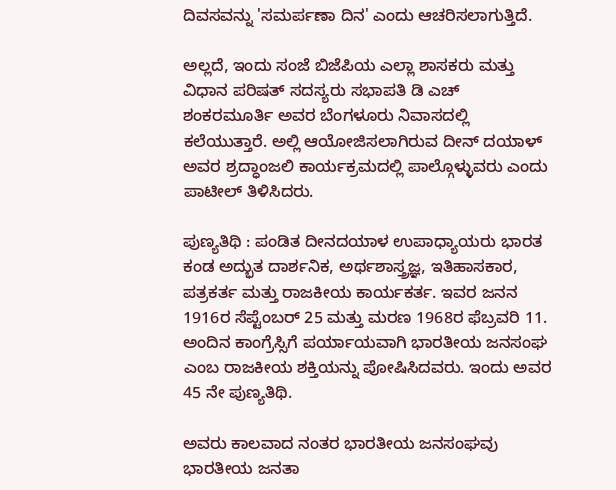ದಿವಸವನ್ನು 'ಸಮರ್ಪಣಾ ದಿನ' ಎಂದು ಆಚರಿಸಲಾಗುತ್ತಿದೆ.

ಅಲ್ಲದೆ, ಇಂದು ಸಂಜೆ ಬಿಜೆಪಿಯ ಎಲ್ಲಾ ಶಾಸಕರು ಮತ್ತು ವಿಧಾನ ಪರಿಷತ್ ಸದಸ್ಯರು ಸಭಾಪತಿ ಡಿ ಎಚ್ ಶಂಕರಮೂರ್ತಿ ಅವರ ಬೆಂಗಳೂರು ನಿವಾಸದಲ್ಲಿ ಕಲೆಯುತ್ತಾರೆ. ಅಲ್ಲಿ ಆಯೋಜಿಸಲಾಗಿರುವ ದೀನ್ ದಯಾಳ್ ಅವರ ಶ್ರದ್ಧಾಂಜಲಿ ಕಾರ್ಯಕ್ರಮದಲ್ಲಿ ಪಾಲ್ಗೊಳ್ಳುವರು ಎಂದು ಪಾಟೀಲ್ ತಿಳಿಸಿದರು.

ಪುಣ್ಯತಿಥಿ : ಪಂಡಿತ ದೀನದಯಾಳ ಉಪಾಧ್ಯಾಯರು ಭಾರತ ಕಂಡ ಅದ್ಭುತ ದಾರ್ಶನಿಕ, ಅರ್ಥಶಾಸ್ತ್ರಜ್ಞ, ಇತಿಹಾಸಕಾರ, ಪತ್ರಕರ್ತ ಮತ್ತು ರಾಜಕೀಯ ಕಾರ್ಯಕರ್ತ. ಇವರ ಜನನ 1916ರ ಸೆಪ್ಟೆಂಬರ್ 25 ಮತ್ತು ಮರಣ 1968ರ ಫೆಬ್ರವರಿ 11. ಅಂದಿನ ಕಾಂಗ್ರೆಸ್ಸಿಗೆ ಪರ್ಯಾಯವಾಗಿ ಭಾರತೀಯ ಜನಸಂಘ ಎಂಬ ರಾಜಕೀಯ ಶಕ್ತಿಯನ್ನು ಪೋಷಿಸಿದವರು. ಇಂದು ಅವರ 45 ನೇ ಪುಣ್ಯತಿಥಿ.

ಅವರು ಕಾಲವಾದ ನಂತರ ಭಾರತೀಯ ಜನಸಂಘವು ಭಾರತೀಯ ಜನತಾ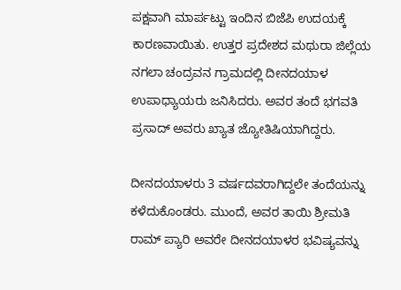ಪಕ್ಷವಾಗಿ ಮಾರ್ಪಟ್ಟು ಇಂದಿನ ಬಿಜೆಪಿ ಉದಯಕ್ಕೆ ಕಾರಣವಾಯಿತು. ಉತ್ತರ ಪ್ರದೇಶದ ಮಥುರಾ ಜಿಲ್ಲೆಯ ನಗಲಾ ಚಂದ್ರವನ ಗ್ರಾಮದಲ್ಲಿ ದೀನದಯಾಳ ಉಪಾಧ್ಯಾಯರು ಜನಿಸಿದರು. ಅವರ ತಂದೆ ಭಗವತಿ ಪ್ರಸಾದ್ ಅವರು ಖ್ಯಾತ ಜ್ಯೋತಿಷಿಯಾಗಿದ್ದರು.

ದೀನದಯಾಳರು 3 ವರ್ಷದವರಾಗಿದ್ದಲೇ ತಂದೆಯನ್ನು ಕಳೆದುಕೊಂಡರು. ಮುಂದೆ, ಅವರ ತಾಯಿ ಶ್ರೀಮತಿ ರಾಮ್ ಪ್ಯಾರಿ ಅವರೇ ದೀನದಯಾಳರ ಭವಿಷ್ಯವನ್ನು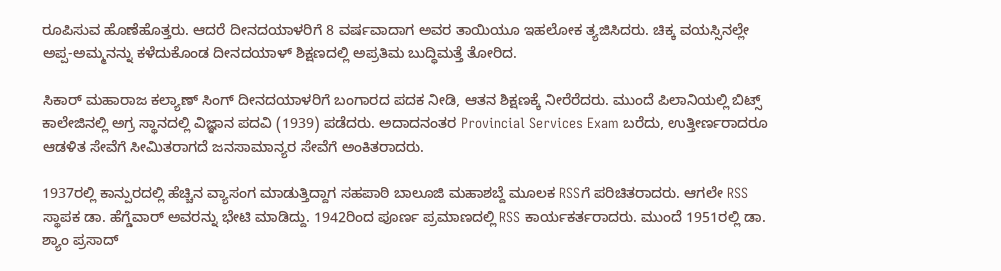ರೂಪಿಸುವ ಹೊಣೆಹೊತ್ತರು. ಆದರೆ ದೀನದಯಾಳರಿಗೆ 8 ವರ್ಷವಾದಾಗ ಅವರ ತಾಯಿಯೂ ಇಹಲೋಕ ತ್ಯಜಿಸಿದರು. ಚಿಕ್ಕ ವಯಸ್ಸಿನಲ್ಲೇ ಅಪ್ಪ-ಅಮ್ಮನನ್ನು ಕಳೆದುಕೊಂಡ ದೀನದಯಾಳ್ ಶಿಕ್ಷಣದಲ್ಲಿ ಅಪ್ರತಿಮ ಬುದ್ಧಿಮತ್ತೆ ತೋರಿದ.

ಸಿಕಾರ್ ಮಹಾರಾಜ ಕಲ್ಯಾಣ್ ಸಿಂಗ್ ದೀನದಯಾಳರಿಗೆ ಬಂಗಾರದ ಪದಕ ನೀಡಿ, ಆತನ ಶಿಕ್ಷಣಕ್ಕೆ ನೀರೆರೆದರು. ಮುಂದೆ ಪಿಲಾನಿಯಲ್ಲಿ ಬಿಟ್ಸ್ ಕಾಲೇಜಿನಲ್ಲಿ ಅಗ್ರ ಸ್ಥಾನದಲ್ಲಿ ವಿಜ್ಞಾನ ಪದವಿ (1939) ಪಡೆದರು. ಅದಾದನಂತರ Provincial Services Exam ಬರೆದು, ಉತ್ತೀರ್ಣರಾದರೂ ಆಡಳಿತ ಸೇವೆಗೆ ಸೀಮಿತರಾಗದೆ ಜನಸಾಮಾನ್ಯರ ಸೇವೆಗೆ ಅಂಕಿತರಾದರು.

1937ರಲ್ಲಿ ಕಾನ್ಪುರದಲ್ಲಿ ಹೆಚ್ಚಿನ ವ್ಯಾಸಂಗ ಮಾಡುತ್ತಿದ್ದಾಗ ಸಹಪಾಠಿ ಬಾಲೂಜಿ ಮಹಾಶಬ್ದೆ ಮೂಲಕ RSSಗೆ ಪರಿಚಿತರಾದರು. ಆಗಲೇ RSS ಸ್ಥಾಪಕ ಡಾ. ಹೆಗ್ಡೆವಾರ್ ಅವರನ್ನು ಭೇಟಿ ಮಾಡಿದ್ದು. 1942ರಿಂದ ಪೂರ್ಣ ಪ್ರಮಾಣದಲ್ಲಿ RSS ಕಾರ್ಯಕರ್ತರಾದರು. ಮುಂದೆ 1951ರಲ್ಲಿ ಡಾ. ಶ್ಯಾಂ ಪ್ರಸಾದ್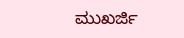ಮುಖರ್ಜಿ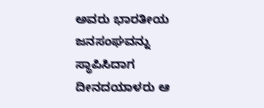ಅವರು ಭಾರತೀಯ ಜನಸಂಘವನ್ನು ಸ್ಥಾಪಿಸಿದಾಗ ದೀನದಯಾಳರು ಆ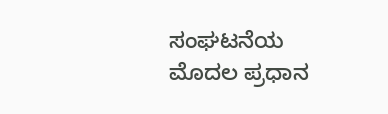ಸಂಘಟನೆಯ ಮೊದಲ ಪ್ರಧಾನ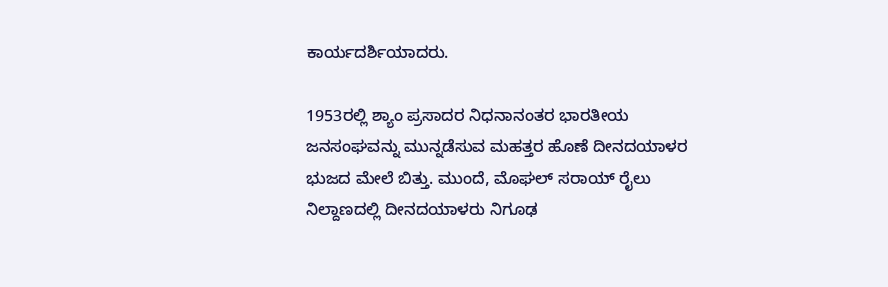ಕಾರ್ಯದರ್ಶಿಯಾದರು.

1953ರಲ್ಲಿ ಶ್ಯಾಂ ಪ್ರಸಾದರ ನಿಧನಾನಂತರ ಭಾರತೀಯ ಜನಸಂಘವನ್ನು ಮುನ್ನಡೆಸುವ ಮಹತ್ತರ ಹೊಣೆ ದೀನದಯಾಳರ ಭುಜದ ಮೇಲೆ ಬಿತ್ತು. ಮುಂದೆ, ಮೊಘಲ್ ಸರಾಯ್ ರೈಲು ನಿಲ್ದಾಣದಲ್ಲಿ ದೀನದಯಾಳರು ನಿಗೂಢ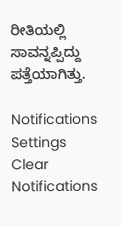ರೀತಿಯಲ್ಲಿ ಸಾವನ್ನಪ್ಪಿದ್ದು ಪತ್ತೆಯಾಗಿತ್ತು.

Notifications
Settings
Clear Notifications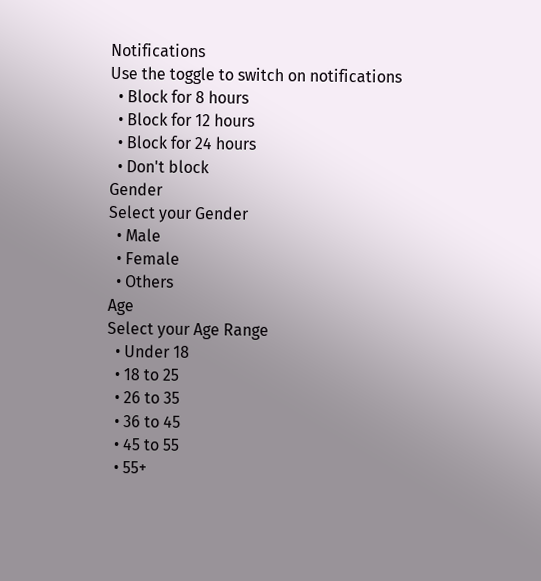Notifications
Use the toggle to switch on notifications
  • Block for 8 hours
  • Block for 12 hours
  • Block for 24 hours
  • Don't block
Gender
Select your Gender
  • Male
  • Female
  • Others
Age
Select your Age Range
  • Under 18
  • 18 to 25
  • 26 to 35
  • 36 to 45
  • 45 to 55
  • 55+